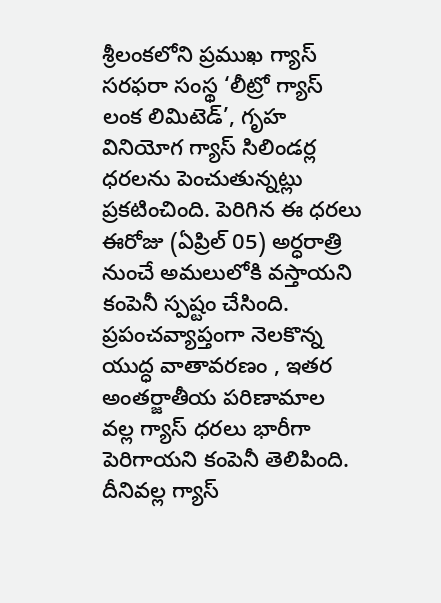శ్రీలంకలోని ప్రముఖ గ్యాస్ సరఫరా సంస్థ ‘లీట్రో గ్యాస్ లంక లిమిటెడ్’, గృహ వినియోగ గ్యాస్ సిలిండర్ల ధరలను పెంచుతున్నట్లు ప్రకటించింది. పెరిగిన ఈ ధరలు ఈరోజు (ఏప్రిల్ 05) అర్ధరాత్రి నుంచే అమలులోకి వస్తాయని కంపెనీ స్పష్టం చేసింది. ప్రపంచవ్యాప్తంగా నెలకొన్న యుద్ధ వాతావరణం , ఇతర అంతర్జాతీయ పరిణామాల వల్ల గ్యాస్ ధరలు భారీగా పెరిగాయని కంపెనీ తెలిపింది. దీనివల్ల గ్యాస్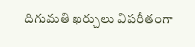దిగుమతి ఖర్చులు విపరీతంగా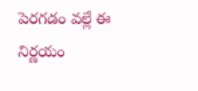పెరగడం వల్లే ఈ నిర్ణయం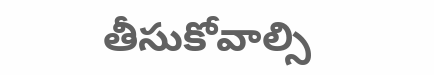తీసుకోవాల్సి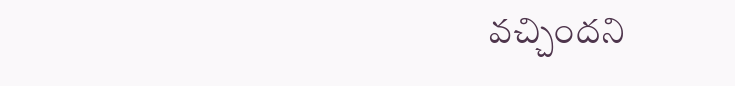వచ్చిందని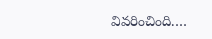వివరించింది.…